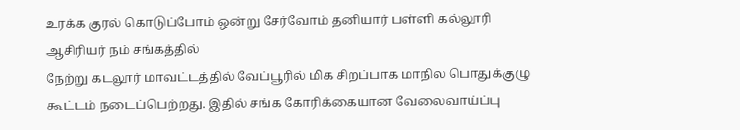உரக்க குரல் கொடுப்போம் ஒன்று சேர்வோம் தனியார் பள்ளி கல்லூரி ஆசிரியர் நம் சங்கத்தில்
நேற்று கடலூர் மாவட்டத்தில் வேப்பூரில் மிக சிறப்பாக மாநில பொதுக்குழு கூட்டம் நடைப்பெற்றது. இதில் சங்க கோரிக்கையான வேலைவாய்ப்பு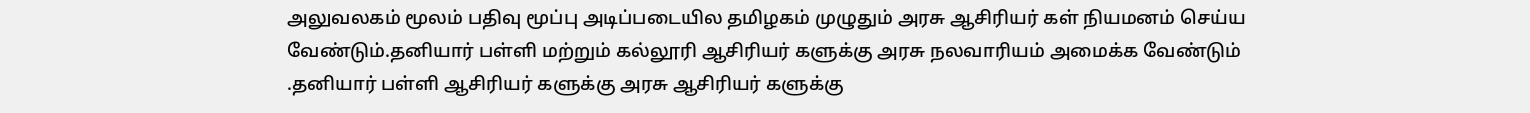அலுவலகம் மூலம் பதிவு மூப்பு அடிப்படையில தமிழகம் முழுதும் அரசு ஆசிரியர் கள் நியமனம் செய்ய வேண்டும்.தனியார் பள்ளி மற்றும் கல்லூரி ஆசிரியர் களுக்கு அரசு நலவாரியம் அமைக்க வேண்டும் .தனியார் பள்ளி ஆசிரியர் களுக்கு அரசு ஆசிரியர் களுக்கு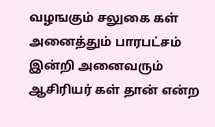வழஙகும் சலுகை கள் அனைத்தும் பாரபட்சம் இன்றி அனைவரும் ஆசிரியர் கள் தான் என்ற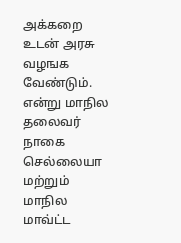அக்கறை உடன் அரசு வழஙக வேண்டும். என்று மாநில தலைவர் நாகை செல்லையா மற்றும் மாநில மாவ்ட்ட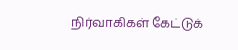நிர்வாகிகள் கேட்டுக்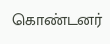கொண்டனர்